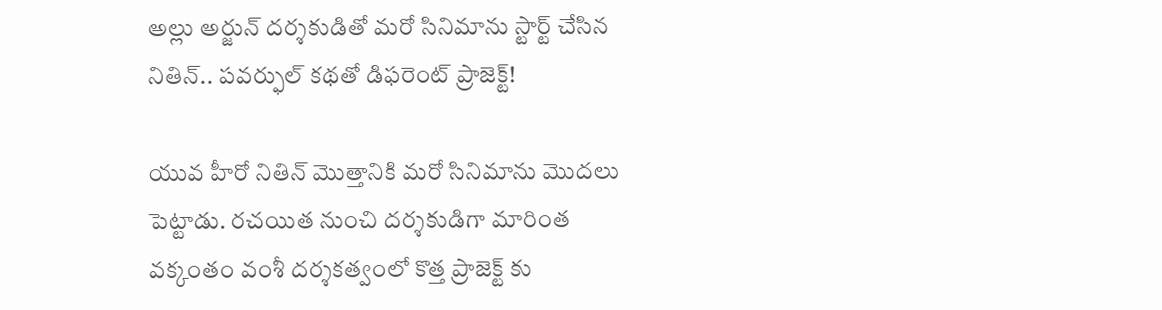అల్లు అర్జున్ దర్శకుడితో మరో సినిమాను స్టార్ట్ చేసిన నితిన్.. పవర్ఫుల్ కథతో డిఫరెంట్ ప్రాజెక్ట్!

యువ హీరో నితిన్ మొత్తానికి మరో సినిమాను మొదలు పెట్టాడు. రచయిత నుంచి దర్శకుడిగా మారింత వక్కంతం వంశీ దర్శకత్వంలో కొత్త ప్రాజెక్ట్ కు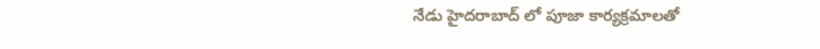నేడు హైదరాబాద్ లో పూజా కార్యక్రమాలతో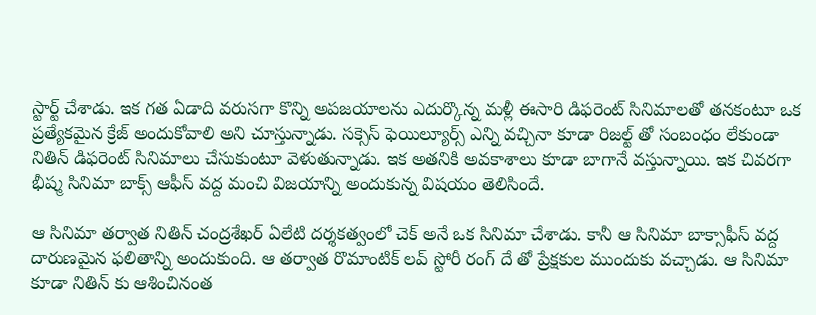స్టార్ట్ చేశాడు. ఇక గత ఏడాది వరుసగా కొన్ని అపజయాలను ఎదుర్కొన్న మళ్లీ ఈసారి డిఫరెంట్ సినిమాలతో తనకంటూ ఒక ప్రత్యేకమైన క్రేజ్ అందుకోవాలి అని చూస్తున్నాడు. సక్సెస్ ఫెయిల్యూర్స్ ఎన్ని వచ్చినా కూడా రిజల్ట్ తో సంబంధం లేకుండా నితిన్ డిఫరెంట్ సినిమాలు చేసుకుంటూ వెళుతున్నాడు. ఇక అతనికి అవకాశాలు కూడా బాగానే వస్తున్నాయి. ఇక చివరగా భీష్మ సినిమా బాక్స్ ఆఫీస్ వద్ద మంచి విజయాన్ని అందుకున్న విషయం తెలిసిందే.

ఆ సినిమా తర్వాత నితిన్ చంద్రశేఖర్ ఏలేటి దర్శకత్వంలో చెక్ అనే ఒక సినిమా చేశాడు. కానీ ఆ సినిమా బాక్సాఫీస్ వద్ద దారుణమైన ఫలితాన్ని అందుకుంది. ఆ తర్వాత రొమాంటిక్ లవ్ స్టోరీ రంగ్ దే తో ప్రేక్షకుల ముందుకు వచ్చాడు. ఆ సినిమా కూడా నితిన్ కు ఆశించినంత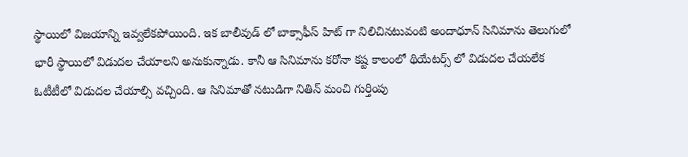స్థాయిలో విజయాన్ని ఇవ్వలేకపోయింది. ఇక బాలీవుడ్ లో బాక్సాఫీస్ హిట్ గా నిలిచినటువంటి అందాధూన్ సినిమాను తెలుగులో భారీ స్థాయిలో విడుదల చేయాలని అనుకున్నాడు. కానీ ఆ సినిమాను కరోనా కష్ట కాలంలో థియేటర్స్ లో విడుదల చేయలేక ఓటీటీలో విడుదల చేయాల్సి వచ్చింది. ఆ సినిమాతో నటుడిగా నితిన్ మంచి గుర్తింపు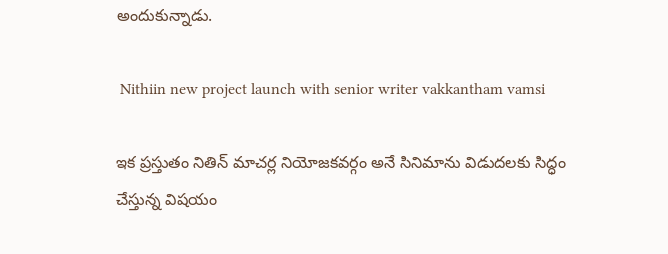అందుకున్నాడు.

 Nithiin new project launch with senior writer vakkantham vamsi

ఇక ప్రస్తుతం నితిన్ మాచర్ల నియోజకవర్గం అనే సినిమాను విడుదలకు సిద్ధం చేస్తున్న విషయం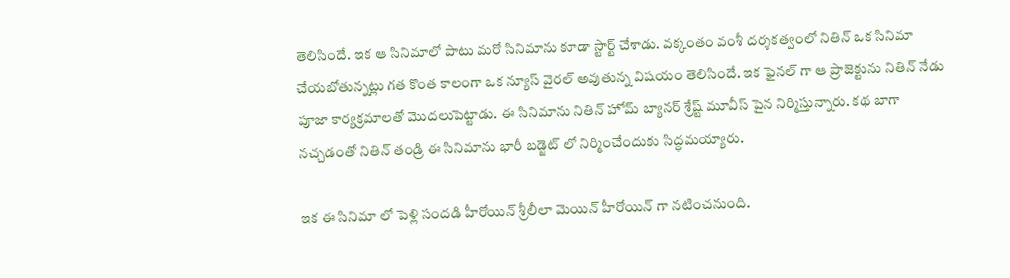తెలిసిందే. ఇక ఆ సినిమాలో పాటు మరో సినిమాను కూడా స్టార్ట్ చేశాడు. వక్కంతం వంశీ దర్శకత్వంలో నితిన్ ఒక సినిమా చేయబోతున్నట్లు గత కొంత కాలంగా ఒక న్యూస్ వైరల్ అవుతున్న విషయం తెలిసిందే. ఇక ఫైనల్ గా ఆ ప్రాజెక్టును నితిన్ నేడు పూజా కార్యక్రమాలతో మొదలుపెట్టాడు. ఈ సినిమాను నితిన్ హోమ్ బ్యానర్ శ్రేష్ట్ మూవీస్ పైన నిర్మిస్తున్నారు. కథ బాగా నచ్చడంతో నితిన్ తండ్రి ఈ సినిమాను భారీ బడ్జెట్ లో నిర్మించేందుకు సిద్ధమయ్యారు.

ఇక ఈ సినిమా లో పెళ్లి సందడి హీరోయిన్ శ్రీలీలా మెయిన్ హీరోయిన్ గా నటించనుంది.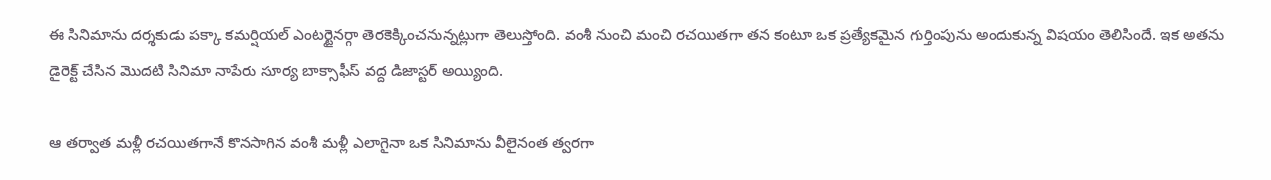ఈ సినిమాను దర్శకుడు పక్కా కమర్షియల్ ఎంటర్టైనర్గా తెరకెక్కించనున్నట్లుగా తెలుస్తోంది. వంశీ నుంచి మంచి రచయితగా తన కంటూ ఒక ప్రత్యేకమైన గుర్తింపును అందుకున్న విషయం తెలిసిందే. ఇక అతను డైరెక్ట్ చేసిన మొదటి సినిమా నాపేరు సూర్య బాక్సాఫీస్ వద్ద డిజాస్టర్ అయ్యింది.

ఆ తర్వాత మళ్లీ రచయితగానే కొనసాగిన వంశీ మళ్లీ ఎలాగైనా ఒక సినిమాను వీలైనంత త్వరగా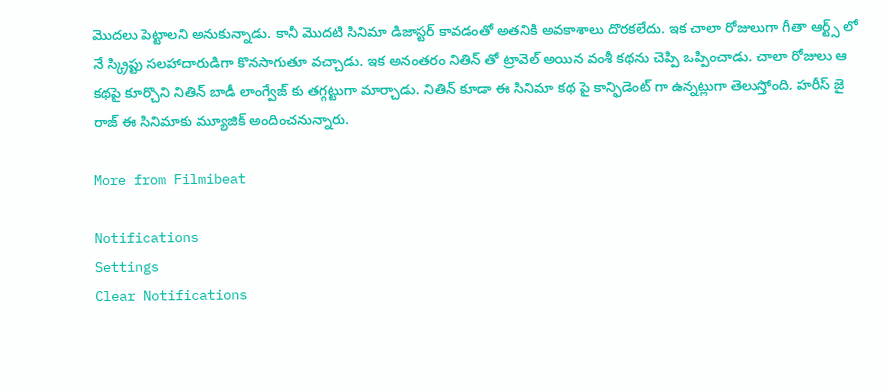మొదలు పెట్టాలని అనుకున్నాడు. కానీ మొదటి సినిమా డిజాస్టర్ కావడంతో అతనికి అవకాశాలు దొరకలేదు. ఇక చాలా రోజులుగా గీతా ఆర్ట్స్ లో నే స్క్రిప్టు సలహాదారుడిగా కొనసాగుతూ వచ్చాడు. ఇక అనంతరం నితిన్ తో ట్రావెల్ అయిన వంశీ కథను చెప్పి ఒప్పించాడు. చాలా రోజులు ఆ కథపై కూర్చొని నితిన్ బాడీ లాంగ్వేజ్ కు తగ్గట్టుగా మార్చాడు. నితిన్ కూడా ఈ సినిమా కథ పై కాన్ఫిడెంట్ గా ఉన్నట్లుగా తెలుస్తోంది. హరీస్ జై రాజ్ ఈ సినిమాకు మ్యూజిక్ అందించనున్నారు.

More from Filmibeat

Notifications
Settings
Clear Notifications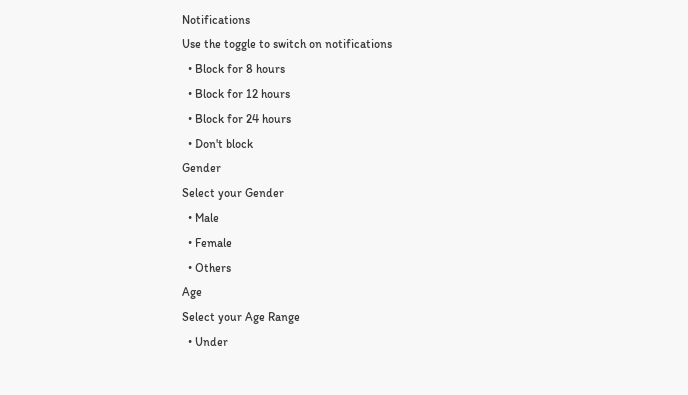Notifications
Use the toggle to switch on notifications
  • Block for 8 hours
  • Block for 12 hours
  • Block for 24 hours
  • Don't block
Gender
Select your Gender
  • Male
  • Female
  • Others
Age
Select your Age Range
  • Under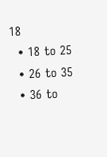18
  • 18 to 25
  • 26 to 35
  • 36 to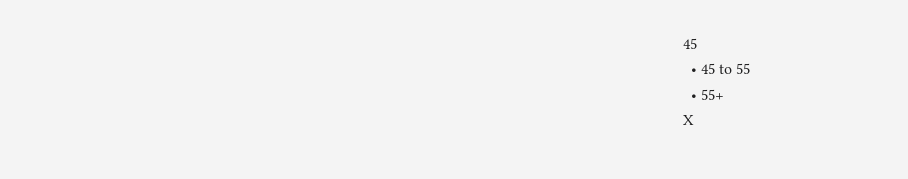45
  • 45 to 55
  • 55+
X